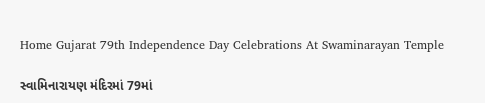Home Gujarat 79th Independence Day Celebrations At Swaminarayan Temple

સ્વામિનારાયણ મંદિરમાં 79માં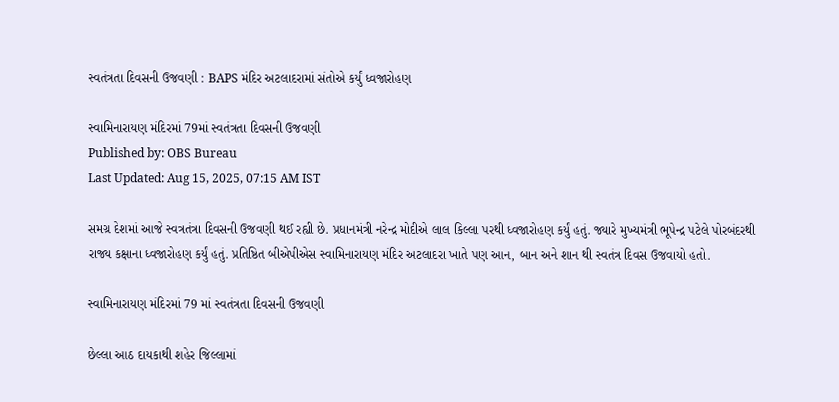સ્વતંત્રતા દિવસની ઉજવણી : BAPS મંદિર અટલાદરામાં સંતોએ કર્યું ધ્વજારોહણ

સ્વામિનારાયણ મંદિરમાં 79માં સ્વતંત્રતા દિવસની ઉજવણી
Published by: OBS Bureau
Last Updated: Aug 15, 2025, 07:15 AM IST

સમગ્ર દેશમાં આજે સ્વત્રતંત્રા દિવસની ઉજવણી થઈ રહ્યી છે. પ્રધાનમંત્રી નરેન્દ્ર મોદીએ લાલ કિલ્લા પરથી ધ્વજારોહણ કર્યું હતું. જ્યારે મુખ્યમંત્રી ભૂપેન્દ્ર પટેલે પોરબંદરથી રાજ્ય કક્ષાના ધ્વજારોહણ કર્યું હતું. પ્રતિષ્ઠિત બીએપીએસ સ્વામિનારાયણ મંદિર અટલાદરા ખાતે પણ આન, બાન અને શાન થી સ્વતંત્ર દિવસ ઉજવાયો હતો.

સ્વામિનારાયણ મંદિરમાં 79 માં સ્વતંત્રતા દિવસની ઉજવણી

છેલ્લા આઠ દાયકાથી શહેર જિલ્લામાં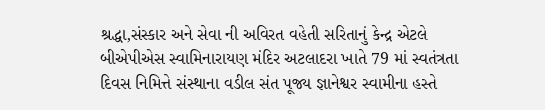શ્રદ્ધા,સંસ્કાર અને સેવા ની અવિરત વહેતી સરિતાનું કેન્દ્ર એટલે બીએપીએસ સ્વામિનારાયણ મંદિર અટલાદરા ખાતે 79 માં સ્વતંત્રતા દિવસ નિમિત્તે સંસ્થાના વડીલ સંત પૂજ્ય જ્ઞાનેશ્વર સ્વામીના હસ્તે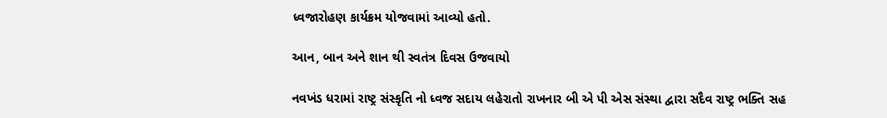ધ્વજારોહણ કાર્યક્રમ યોજવામાં આવ્યો હતો.

આન, બાન અને શાન થી સ્વતંત્ર દિવસ ઉજવાયો

નવખંડ ધરામાં રાષ્ટ્ર સંસ્કૃતિ નો ધ્વજ સદાય લહેરાતો રાખનાર બી એ પી એસ સંસ્થા દ્વારા સદૈવ રાષ્ટ્ર ભક્તિ સહ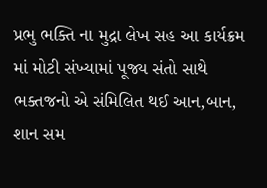પ્રભુ ભક્તિ ના મુદ્રા લેખ સહ આ કાર્યક્રમ માં મોટી સંખ્યામાં પૂજ્ય સંતો સાથે ભક્તજનો એ સંમિલિત થઈ આન,બાન, શાન સમ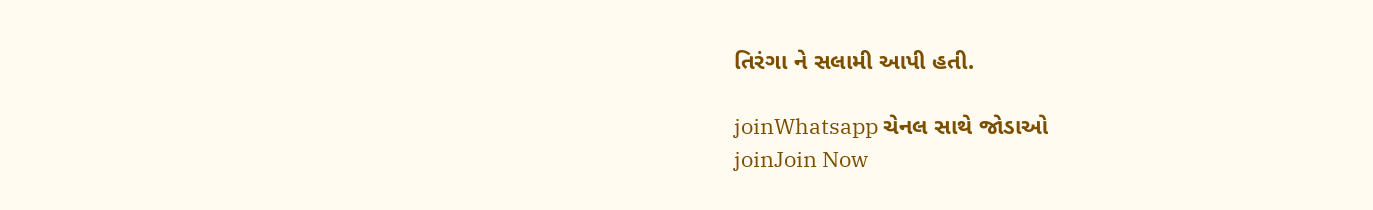તિરંગા ને સલામી આપી હતી.

joinWhatsapp ચેનલ સાથે જોડાઓ
joinJoin Now